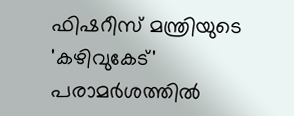ഫിഷറീസ് മന്ത്രിയുടെ 'കഴിവുകേട്' പരാമർശത്തിൽ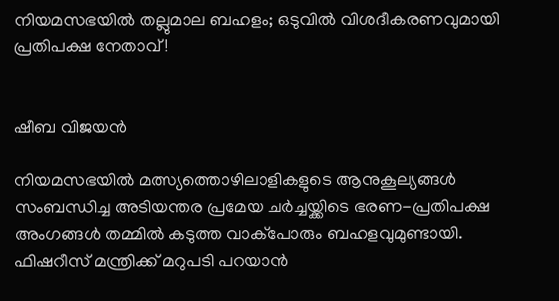നിയമസഭയിൽ തല്ലുമാല ബഹളം; ഒടുവിൽ വിശദീകരണവുമായി പ്രതിപക്ഷ നേതാവ്!


ഷീബ വിജയൻ

നിയമസഭയില്‍ മത്സ്യത്തൊഴിലാളികളുടെ ആനുകൂല്യങ്ങള്‍ സംബന്ധിച്ച അടിയന്തര പ്രമേയ ചര്‍ച്ചയ്ക്കിടെ ഭരണ-പ്രതിപക്ഷ അംഗങ്ങള്‍ തമ്മില്‍ കടുത്ത വാക്പോരും ബഹളവുമുണ്ടായി. ഫിഷറീസ് മന്ത്രിക്ക് മറുപടി പറയാൻ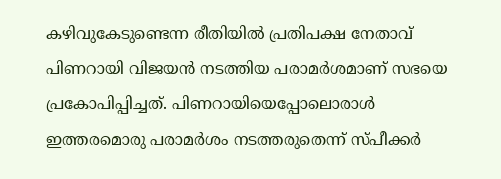കഴിവുകേടുണ്ടെന്ന രീതിയില്‍ പ്രതിപക്ഷ നേതാവ് പിണറായി വിജയന്‍ നടത്തിയ പരാമര്‍ശമാണ് സഭയെ പ്രകോപിപ്പിച്ചത്. പിണറായിയെപ്പോലൊരാള്‍ ഇത്തരമൊരു പരാമര്‍ശം നടത്തരുതെന്ന് സ്പീക്കര്‍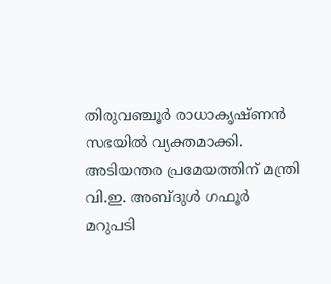തിരുവഞ്ചൂര്‍ രാധാകൃഷ്ണന്‍ സഭയില്‍ വ്യക്തമാക്കി. അടിയന്തര പ്രമേയത്തിന് മന്ത്രി വി.ഇ. അബ്ദുള്‍ ഗഫൂര്‍ മറുപടി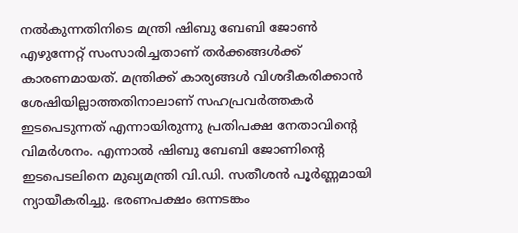നല്‍കുന്നതിനിടെ മന്ത്രി ഷിബു ബേബി ജോണ്‍ എഴുന്നേറ്റ് സംസാരിച്ചതാണ് തര്‍ക്കങ്ങള്‍ക്ക് കാരണമായത്. മന്ത്രിക്ക് കാര്യങ്ങള്‍ വിശദീകരിക്കാൻ ശേഷിയില്ലാത്തതിനാലാണ് സഹപ്രവര്‍ത്തകര്‍ ഇടപെടുന്നത് എന്നായിരുന്നു പ്രതിപക്ഷ നേതാവിന്റെ വിമര്‍ശനം. എന്നാല്‍ ഷിബു ബേബി ജോണിന്റെ ഇടപെടലിനെ മുഖ്യമന്ത്രി വി.ഡി. സതീശന്‍ പൂര്‍ണ്ണമായി ന്യായീകരിച്ചു. ഭരണപക്ഷം ഒന്നടങ്കം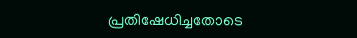പ്രതിഷേധിച്ചതോടെ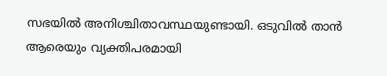സഭയില്‍ അനിശ്ചിതാവസ്ഥയുണ്ടായി. ഒടുവില്‍ താൻ ആരെയും വ്യക്തിപരമായി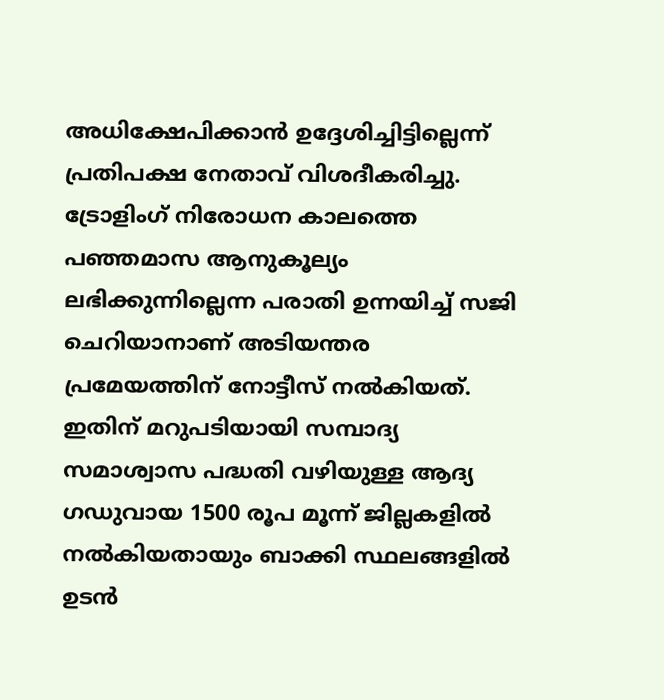അധിക്ഷേപിക്കാൻ ഉദ്ദേശിച്ചിട്ടില്ലെന്ന് പ്രതിപക്ഷ നേതാവ് വിശദീകരിച്ചു. ട്രോളിംഗ് നിരോധന കാലത്തെ പഞ്ഞമാസ ആനുകൂല്യം ലഭിക്കുന്നില്ലെന്ന പരാതി ഉന്നയിച്ച് സജി ചെറിയാനാണ് അടിയന്തര പ്രമേയത്തിന് നോട്ടീസ് നല്‍കിയത്. ഇതിന് മറുപടിയായി സമ്പാദ്യ സമാശ്വാസ പദ്ധതി വഴിയുള്ള ആദ്യ ഗഡുവായ 1500 രൂപ മൂന്ന് ജില്ലകളില്‍ നല്‍കിയതായും ബാക്കി സ്ഥലങ്ങളില്‍ ഉടന്‍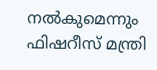നല്‍കുമെന്നും ഫിഷറീസ് മന്ത്രി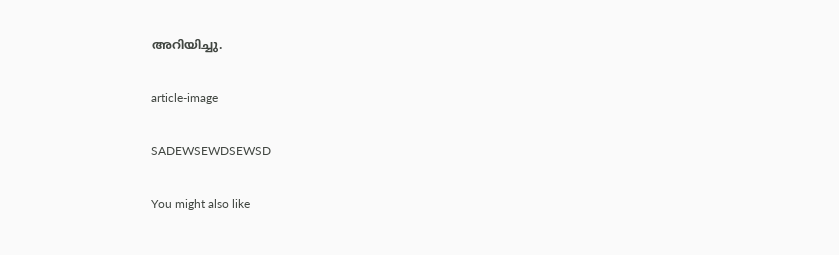അറിയിച്ചു.

article-image

SADEWSEWDSEWSD

You might also like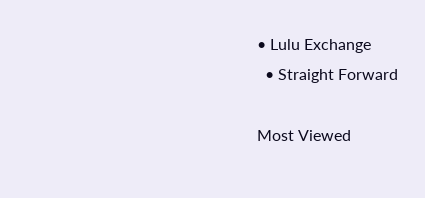• Lulu Exchange
  • Straight Forward

Most Viewed